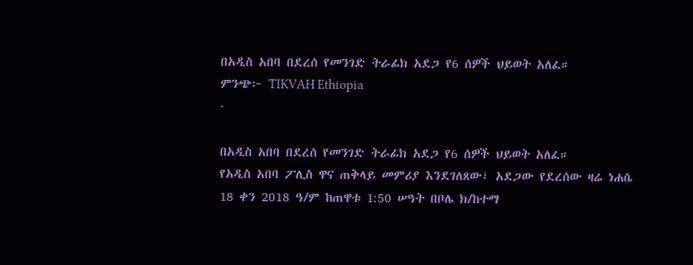በአዲስ አበባ በደረሰ የመንገድ ትራፊክ አደጋ የ6 ሰዎች ህይወት አለፈ።
ምንጭ፦ TIKVAH Ethiopia
·

በአዲስ አበባ በደረሰ የመንገድ ትራፊክ አደጋ የ6 ሰዎች ህይወት አለፈ።
የአዲስ አበባ ፖሊስ ዋና ጠቅላይ መምሪያ እንደገለጸው፣ አደጋው የደረሰው ዛሬ ነሐሴ 18 ቀን 2018 ዓ/ም ከጠዋቱ 1:50 ሠዓት በቦሌ ክ/ከተማ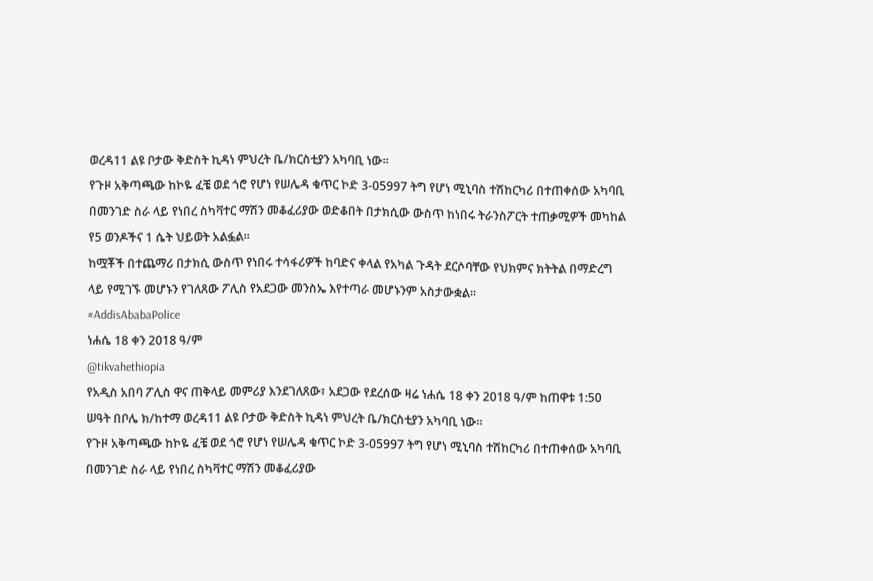ወረዳ11 ልዩ ቦታው ቅድስት ኪዳነ ምህረት ቤ/ክርስቲያን አካባቢ ነው፡፡
የጉዞ አቅጣጫው ከኮዬ ፈቼ ወደ ጎሮ የሆነ የሠሌዳ ቁጥር ኮድ 3-05997 ትግ የሆነ ሚኒባስ ተሽከርካሪ በተጠቀሰው አካባቢ በመንገድ ስራ ላይ የነበረ ስካቫተር ማሽን መቆፈሪያው ወድቆበት በታክሲው ውስጥ ከነበሩ ትራንስፖርት ተጠቃሚዎች መካከል የ5 ወንዶችና 1 ሴት ህይወት አልፏል፡፡
ከሟቾች በተጨማሪ በታክሲ ውስጥ የነበሩ ተሳፋሪዎች ከባድና ቀላል የአካል ጉዳት ደርሶባቸው የህክምና ክትትል በማድረግ ላይ የሚገኙ መሆኑን የገለጸው ፖሊስ የአደጋው መንስኤ እየተጣራ መሆኑንም አስታውቋል፡፡
#AddisAbabaPolice
ነሐሴ 18 ቀን 2018 ዓ/ም
@tikvahethiopia
የአዲስ አበባ ፖሊስ ዋና ጠቅላይ መምሪያ እንደገለጸው፣ አደጋው የደረሰው ዛሬ ነሐሴ 18 ቀን 2018 ዓ/ም ከጠዋቱ 1:50 ሠዓት በቦሌ ክ/ከተማ ወረዳ11 ልዩ ቦታው ቅድስት ኪዳነ ምህረት ቤ/ክርስቲያን አካባቢ ነው፡፡
የጉዞ አቅጣጫው ከኮዬ ፈቼ ወደ ጎሮ የሆነ የሠሌዳ ቁጥር ኮድ 3-05997 ትግ የሆነ ሚኒባስ ተሽከርካሪ በተጠቀሰው አካባቢ በመንገድ ስራ ላይ የነበረ ስካቫተር ማሽን መቆፈሪያው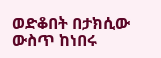ወድቆበት በታክሲው ውስጥ ከነበሩ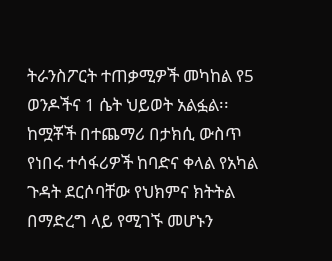ትራንስፖርት ተጠቃሚዎች መካከል የ5 ወንዶችና 1 ሴት ህይወት አልፏል፡፡
ከሟቾች በተጨማሪ በታክሲ ውስጥ የነበሩ ተሳፋሪዎች ከባድና ቀላል የአካል ጉዳት ደርሶባቸው የህክምና ክትትል በማድረግ ላይ የሚገኙ መሆኑን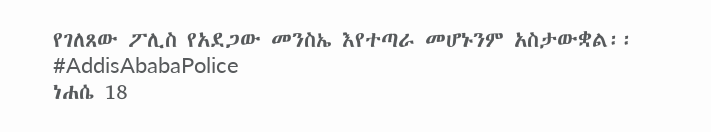የገለጸው ፖሊስ የአደጋው መንስኤ እየተጣራ መሆኑንም አስታውቋል፡፡
#AddisAbabaPolice
ነሐሴ 18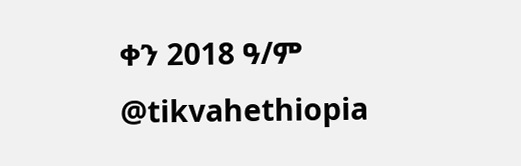ቀን 2018 ዓ/ም
@tikvahethiopia